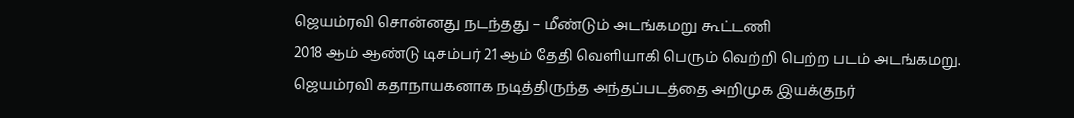ஜெயம்ரவி சொன்னது நடந்தது – மீண்டும் அடங்கமறு கூட்டணி
2018 ஆம் ஆண்டு டிசம்பர் 21 ஆம் தேதி வெளியாகி பெரும் வெற்றி பெற்ற படம் அடங்கமறு. ஜெயம்ரவி கதாநாயகனாக நடித்திருந்த அந்தப்படத்தை அறிமுக இயக்குநர்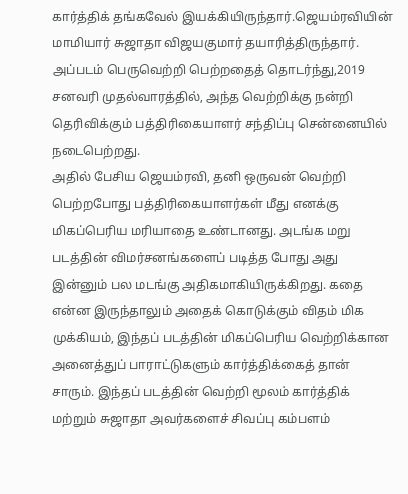கார்த்திக் தங்கவேல் இயக்கியிருந்தார்.ஜெயம்ரவியின் மாமியார் சுஜாதா விஜயகுமார் தயாரித்திருந்தார்.
அப்படம் பெருவெற்றி பெற்றதைத் தொடர்ந்து,2019 சனவரி முதல்வாரத்தில், அந்த வெற்றிக்கு நன்றி தெரிவிக்கும் பத்திரிகையாளர் சந்திப்பு சென்னையில் நடைபெற்றது.
அதில் பேசிய ஜெயம்ரவி, தனி ஒருவன் வெற்றி பெற்றபோது பத்திரிகையாளர்கள் மீது எனக்கு மிகப்பெரிய மரியாதை உண்டானது. அடங்க மறு படத்தின் விமர்சனங்களைப் படித்த போது அது இன்னும் பல மடங்கு அதிகமாகியிருக்கிறது. கதை என்ன இருந்தாலும் அதைக் கொடுக்கும் விதம் மிக முக்கியம், இந்தப் படத்தின் மிகப்பெரிய வெற்றிக்கான அனைத்துப் பாராட்டுகளும் கார்த்திக்கைத் தான் சாரும். இந்தப் படத்தின் வெற்றி மூலம் கார்த்திக் மற்றும் சுஜாதா அவர்களைச் சிவப்பு கம்பளம்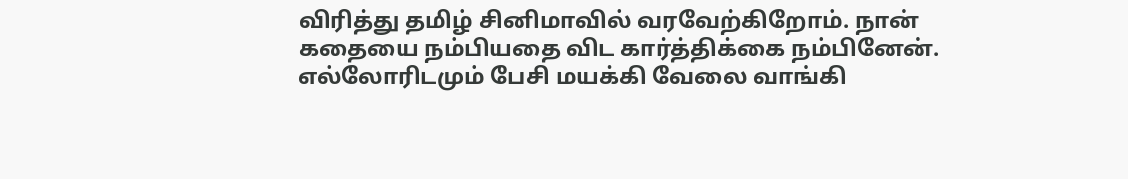விரித்து தமிழ் சினிமாவில் வரவேற்கிறோம். நான் கதையை நம்பியதை விட கார்த்திக்கை நம்பினேன். எல்லோரிடமும் பேசி மயக்கி வேலை வாங்கி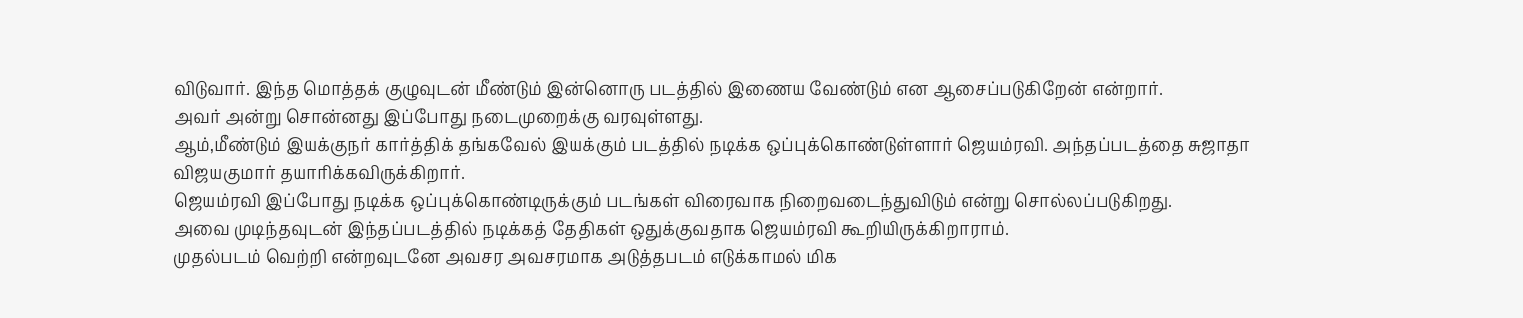விடுவார். இந்த மொத்தக் குழுவுடன் மீண்டும் இன்னொரு படத்தில் இணைய வேண்டும் என ஆசைப்படுகிறேன் என்றார்.
அவர் அன்று சொன்னது இப்போது நடைமுறைக்கு வரவுள்ளது.
ஆம்,மீண்டும் இயக்குநர் கார்த்திக் தங்கவேல் இயக்கும் படத்தில் நடிக்க ஒப்புக்கொண்டுள்ளார் ஜெயம்ரவி. அந்தப்படத்தை சுஜாதா விஜயகுமார் தயாரிக்கவிருக்கிறார்.
ஜெயம்ரவி இப்போது நடிக்க ஒப்புக்கொண்டிருக்கும் படங்கள் விரைவாக நிறைவடைந்துவிடும் என்று சொல்லப்படுகிறது.
அவை முடிந்தவுடன் இந்தப்படத்தில் நடிக்கத் தேதிகள் ஒதுக்குவதாக ஜெயம்ரவி கூறியிருக்கிறாராம்.
முதல்படம் வெற்றி என்றவுடனே அவசர அவசரமாக அடுத்தபடம் எடுக்காமல் மிக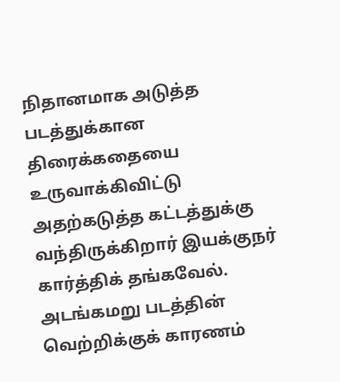நிதானமாக அடுத்த படத்துக்கான திரைக்கதையை உருவாக்கிவிட்டு அதற்கடுத்த கட்டத்துக்கு வந்திருக்கிறார் இயக்குநர் கார்த்திக் தங்கவேல்.
அடங்கமறு படத்தின் வெற்றிக்குக் காரணம்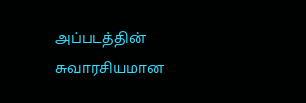அப்படத்தின் சுவாரசியமான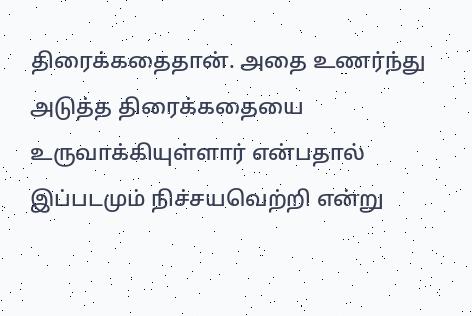திரைக்கதைதான். அதை உணர்ந்து அடுத்த திரைக்கதையை உருவாக்கியுள்ளார் என்பதால் இப்படமும் நிச்சயவெற்றி என்று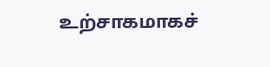உற்சாகமாகச்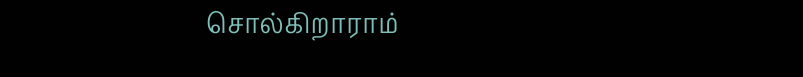சொல்கிறாராம்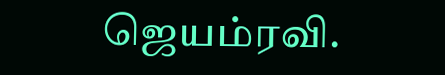ஜெயம்ரவி.